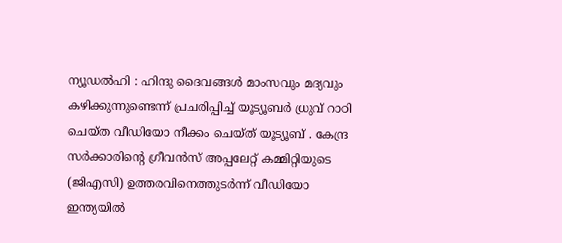ന്യൂഡൽഹി : ഹിന്ദു ദൈവങ്ങൾ മാംസവും മദ്യവും കഴിക്കുന്നുണ്ടെന്ന് പ്രചരിപ്പിച്ച് യൂട്യൂബർ ധ്രുവ് റാഠി ചെയ്ത വീഡിയോ നീക്കം ചെയ്ത് യൂട്യൂബ് . കേന്ദ്ര സർക്കാരിന്റെ ഗ്രീവൻസ് അപ്പലേറ്റ് കമ്മിറ്റിയുടെ (ജിഎസി) ഉത്തരവിനെത്തുടർന്ന് വീഡിയോ ഇന്ത്യയിൽ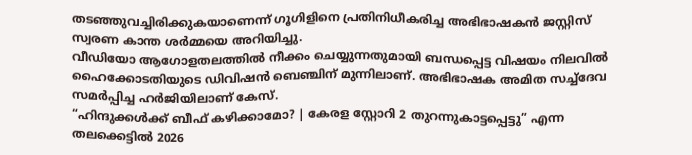തടഞ്ഞുവച്ചിരിക്കുകയാണെന്ന് ഗൂഗിളിനെ പ്രതിനിധീകരിച്ച അഭിഭാഷകൻ ജസ്റ്റിസ് സ്വരണ കാന്ത ശർമ്മയെ അറിയിച്ചു.
വീഡിയോ ആഗോളതലത്തിൽ നീക്കം ചെയ്യുന്നതുമായി ബന്ധപ്പെട്ട വിഷയം നിലവിൽ ഹൈക്കോടതിയുടെ ഡിവിഷൻ ബെഞ്ചിന് മുന്നിലാണ്. അഭിഭാഷക അമിത സച്ച്ദേവ സമർപ്പിച്ച ഹർജിയിലാണ് കേസ്.
“ഹിന്ദുക്കൾക്ക് ബീഫ് കഴിക്കാമോ? | കേരള സ്റ്റോറി 2 തുറന്നുകാട്ടപ്പെട്ടു” എന്ന തലക്കെട്ടിൽ 2026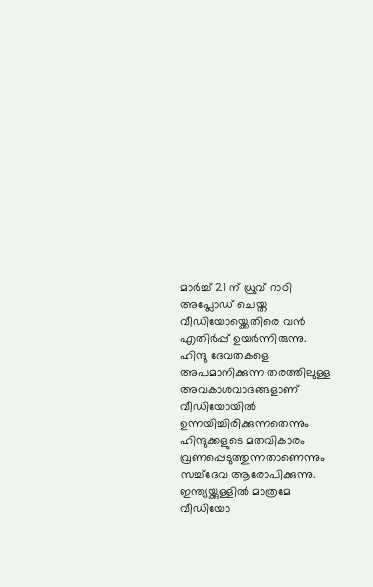മാർച്ച് 21 ന് ധ്രുവ് റാഠി അപ്ലോഡ് ചെയ്ത വീഡിയോയ്ക്കെതിരെ വൻ എതിർപ്പ് ഉയർന്നിരുന്നു. ഹിന്ദു ദേവതകളെ അപമാനിക്കുന്ന തരത്തിലുള്ള അവകാശവാദങ്ങളാണ് വീഡിയോയിൽ ഉന്നയിച്ചിരിക്കുന്നതെന്നും ഹിന്ദുക്കളുടെ മതവികാരം വ്രണപ്പെടുത്തുന്നതാണെന്നും സച്ച്ദേവ ആരോപിക്കുന്നു.
ഇന്ത്യയ്ക്കുള്ളിൽ മാത്രമേ വീഡിയോ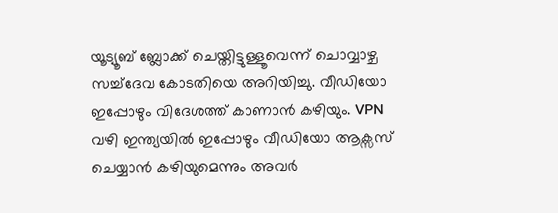യൂട്യൂബ് ബ്ലോക്ക് ചെയ്തിട്ടുള്ളൂവെന്ന് ചൊവ്വാഴ്ച സച്ച്ദേവ കോടതിയെ അറിയിച്ചു. വീഡിയോ ഇപ്പോഴും വിദേശത്ത് കാണാൻ കഴിയും. VPN വഴി ഇന്ത്യയിൽ ഇപ്പോഴും വീഡിയോ ആക്സസ് ചെയ്യാൻ കഴിയുമെന്നും അവർ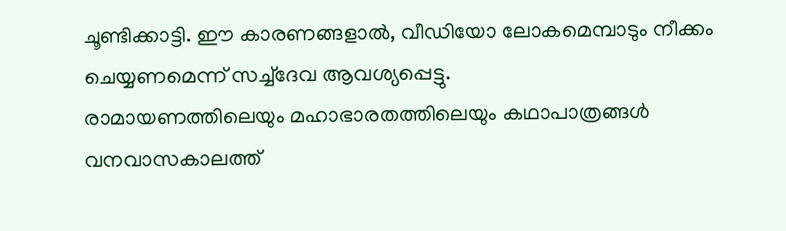ചൂണ്ടിക്കാട്ടി. ഈ കാരണങ്ങളാൽ, വീഡിയോ ലോകമെമ്പാടും നീക്കം ചെയ്യണമെന്ന് സച്ച്ദേവ ആവശ്യപ്പെട്ടു.
രാമായണത്തിലെയും മഹാഭാരതത്തിലെയും കഥാപാത്രങ്ങൾ വനവാസകാലത്ത്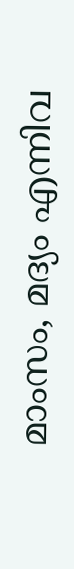മാംസം, മദ്യം എന്നിവ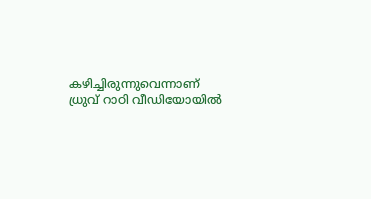കഴിച്ചിരുന്നുവെന്നാണ് ധ്രുവ് റാഠി വീഡിയോയിൽ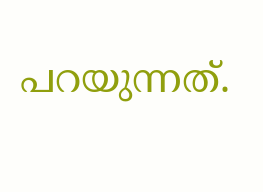പറയുന്നത്.